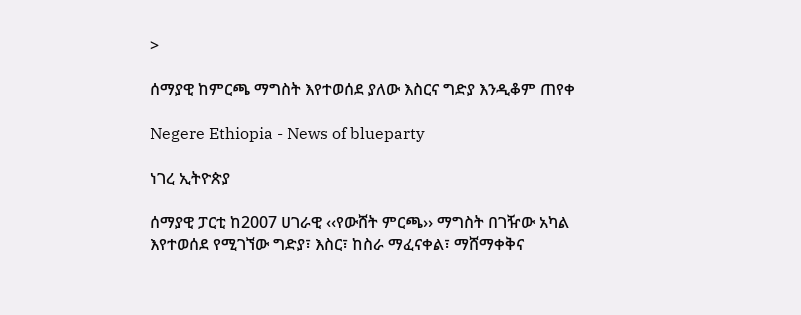>

ሰማያዊ ከምርጫ ማግስት እየተወሰደ ያለው እስርና ግድያ እንዲቆም ጠየቀ

Negere Ethiopia - News of blueparty

ነገረ ኢትዮጵያ

ሰማያዊ ፓርቲ ከ2007 ሀገራዊ ‹‹የውሸት ምርጫ›› ማግስት በገዥው አካል እየተወሰደ የሚገኘው ግድያ፣ እስር፣ ከስራ ማፈናቀል፣ ማሸማቀቅና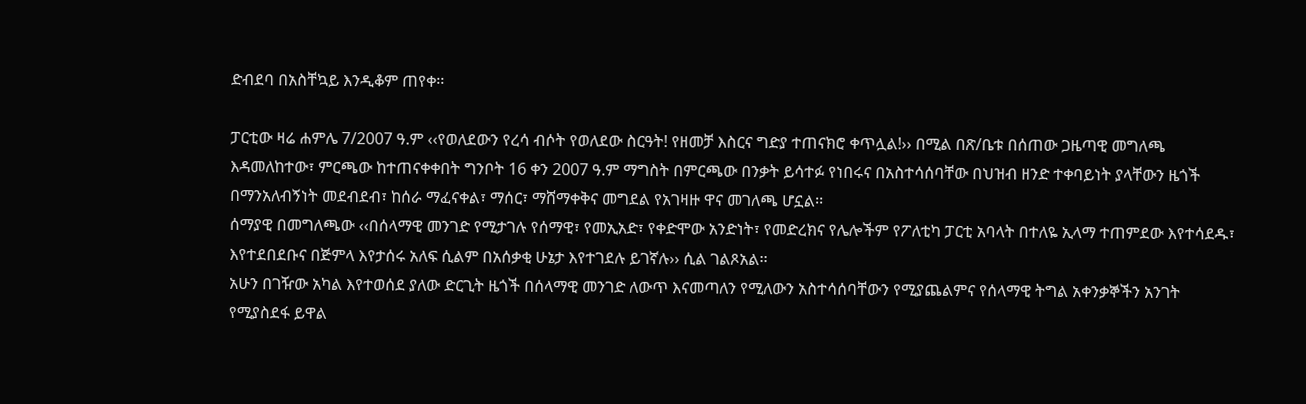ድብደባ በአስቸኳይ እንዲቆም ጠየቀ፡፡

ፓርቲው ዛሬ ሐምሌ 7/2007 ዓ.ም ‹‹የወለደውን የረሳ ብሶት የወለደው ስርዓት! የዘመቻ እስርና ግድያ ተጠናክሮ ቀጥሏል!›› በሚል በጽ/ቤቱ በሰጠው ጋዜጣዊ መግለጫ እዳመለከተው፣ ምርጫው ከተጠናቀቀበት ግንቦት 16 ቀን 2007 ዓ.ም ማግስት በምርጫው በንቃት ይሳተፉ የነበሩና በአስተሳሰባቸው በህዝብ ዘንድ ተቀባይነት ያላቸውን ዜጎች በማንአለብኝነት መደብደብ፣ ከሰራ ማፈናቀል፣ ማሰር፣ ማሸማቀቅና መግደል የአገዛዙ ዋና መገለጫ ሆኗል፡፡
ሰማያዊ በመግለጫው ‹‹በሰላማዊ መንገድ የሚታገሉ የሰማዊ፣ የመኢአድ፣ የቀድሞው አንድነት፣ የመድረክና የሌሎችም የፖለቲካ ፓርቲ አባላት በተለዬ ኢላማ ተጠምደው እየተሳደዱ፣ እየተደበደቡና በጅምላ እየታሰሩ አለፍ ሲልም በአሰቃቂ ሁኔታ እየተገደሉ ይገኛሉ›› ሲል ገልጾአል፡፡
አሁን በገዥው አካል እየተወሰደ ያለው ድርጊት ዜጎች በሰላማዊ መንገድ ለውጥ እናመጣለን የሚለውን አስተሳሰባቸውን የሚያጨልምና የሰላማዊ ትግል አቀንቃኞችን አንገት የሚያስደፋ ይዋል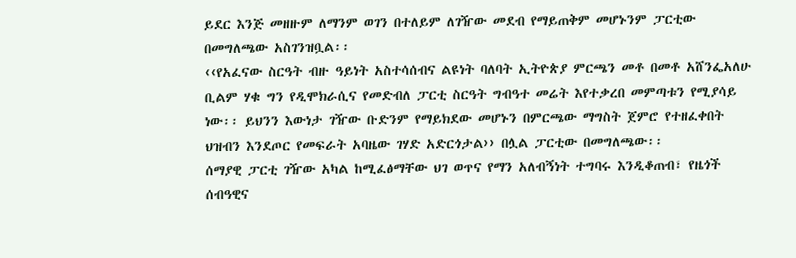ይደር እንጅ መዘዙም ለማንም ወገን በተለይም ለገዥው መደብ የማይጠቅም መሆኑንም ፓርቲው በመግለጫው አስገንዝቧል፡፡
‹‹የአፈናው ስርዓት ብዙ ዓይነት አስተሳሰብና ልዩነት ባለባት ኢትዮጵያ ምርጫን መቶ በመቶ አሸንፌአለሁ ቢልም ሃቁ ግን የዲሞክራሲና የመድብለ ፓርቲ ስርዓት ግብዓተ መሬት እየተቃረበ መምጣቱን የሚያሳይ ነው፡፡ ይህንን እውነታ ገዥው ቡድንም የማይክደው መሆኑን በምርጫው ማግስት ጀምሮ የተዘፈቀበት ህዝብን እንደጦር የመፍራት አባዜው ገሃድ አድርጎታል›› በሏል ፓርቲው በመግለጫው፡፡
ሰማያዊ ፓርቲ ገዥው አካል ከሚፈፅማቸው ህገ ወጥና የማን አለብኝነት ተግባሩ እንዲቆጠብ፣ የዜጎች ሰብዓዊና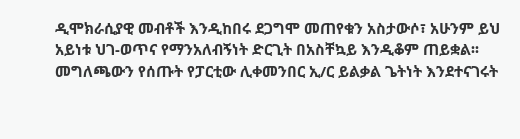ዲሞክራሲያዊ መብቶች እንዲከበሩ ደጋግሞ መጠየቁን አስታውሶ፣ አሁንም ይህ አይነቱ ህገ-ወጥና የማንአለብኝነት ድርጊት በአስቸኳይ እንዲቆም ጠይቋል፡፡
መግለጫውን የሰጡት የፓርቲው ሊቀመንበር ኢ/ር ይልቃል ጌትነት እንደተናገሩት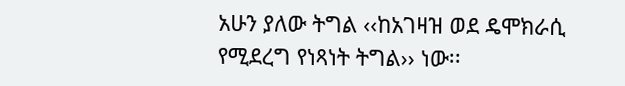አሁን ያለው ትግል ‹‹ከአገዛዝ ወደ ዴሞክራሲ የሚደረግ የነጻነት ትግል›› ነው፡፡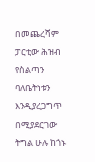በመጨረሻም ፓርቲው ሕዝብ የስልጣን ባለቤትነቱን እንዲያረጋግጥ በሚያደርገው ትግል ሁሉ ከጎኑ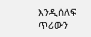እንዲሰለፍ ጥሪውን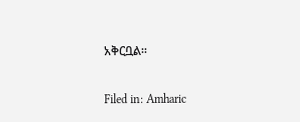አቅርቧል፡፡

Filed in: Amharic